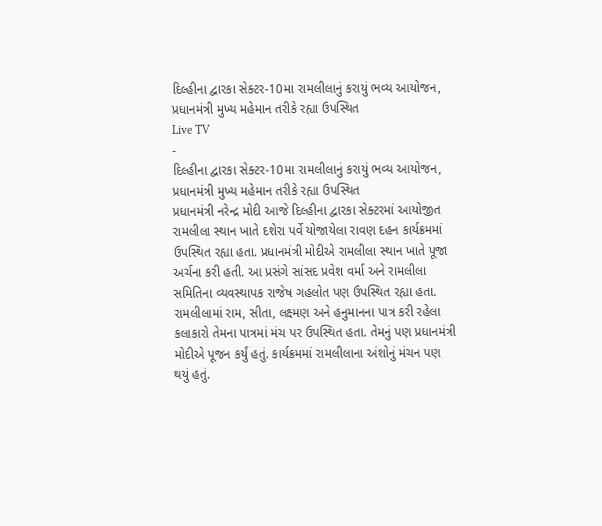દિલ્હીના દ્વારકા સેક્ટર-10મા રામલીલાનું કરાયું ભવ્ય આયોજન, પ્રધાનમંત્રી મુખ્ય મહેમાન તરીકે રહ્યા ઉપસ્થિત
Live TV
-
દિલ્હીના દ્વારકા સેક્ટર-10મા રામલીલાનું કરાયું ભવ્ય આયોજન, પ્રધાનમંત્રી મુખ્ય મહેમાન તરીકે રહ્યા ઉપસ્થિત
પ્રધાનમંત્રી નરેન્દ્ર મોદી આજે દિલ્હીના દ્વારકા સેક્ટરમાં આયોજીત રામલીલા સ્થાન ખાતે દશેરા પર્વે યોજાયેલા રાવણ દહન કાર્યક્રમમાં ઉપસ્થિત રહ્યા હતા. પ્રધાનમંત્રી મોદીએ રામલીલા સ્થાન ખાતે પૂજા અર્ચના કરી હતી. આ પ્રસંગે સાંસદ પ્રવેશ વર્મા અને રામલીલા સમિતિના વ્યવસ્થાપક રાજેષ ગહલોત પણ ઉપસ્થિત રહ્યા હતા. રામલીલામાં રામ, સીતા, લક્ષ્મણ અને હનુમાનના પાત્ર કરી રહેલા કલાકારો તેમના પાત્રમાં મંચ પર ઉપસ્થિત હતા. તેમનું પણ પ્રધાનમંત્રી મોદીએ પૂજન કર્યું હતું. કાર્યક્રમમાં રામલીલાના અંશોનું મંચન પણ થયું હતું.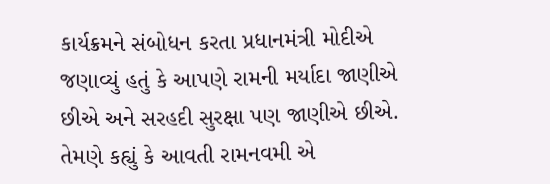કાર્યક્રમને સંબોધન કરતા પ્રધાનમંત્રી મોદીએ જણાવ્યું હતું કે આપણે રામની મર્યાદા જાણીએ છીએ અને સરહદી સુરક્ષા પણ જાણીએ છીએ. તેમણે કહ્યું કે આવતી રામનવમી એ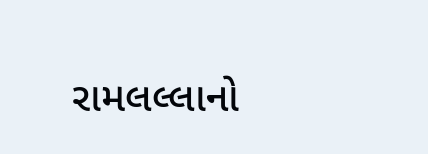રામલલ્લાનો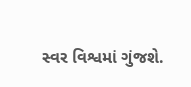સ્વર વિશ્વમાં ગુંજશે.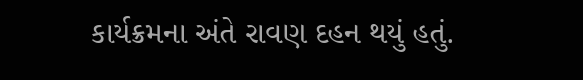કાર્યક્રમના અંતે રાવણ દહન થયું હતું.